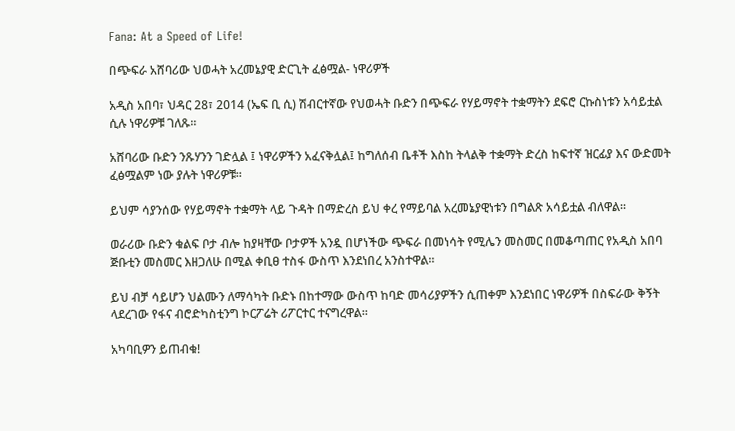Fana: At a Speed of Life!

በጭፍራ አሸባሪው ህወሓት አረመኔያዊ ድርጊት ፈፅሟል- ነዋሪዎች

አዲስ አበባ፣ ህዳር 28፣ 2014 (ኤፍ ቢ ሲ) ሽብርተኛው የህወሓት ቡድን በጭፍራ የሃይማኖት ተቋማትን ደፍሮ ርኩስነቱን አሳይቷል ሲሉ ነዋሪዎቹ ገለጹ፡፡

አሸባሪው ቡድን ንጹሃንን ገድሏል ፤ ነዋሪዎችን አፈናቅሏል፤ ከግለሰብ ቤቶች እስከ ትላልቅ ተቋማት ድረስ ከፍተኛ ዝርፊያ እና ውድመት ፈፅሟልም ነው ያሉት ነዋሪዎቹ።

ይህም ሳያንሰው የሃይማኖት ተቋማት ላይ ጉዳት በማድረስ ይህ ቀረ የማይባል አረመኔያዊነቱን በግልጽ አሳይቷል ብለዋል፡፡

ወራሪው ቡድን ቁልፍ ቦታ ብሎ ከያዛቸው ቦታዎች አንዷ በሆነችው ጭፍራ በመነሳት የሚሌን መስመር በመቆጣጠር የአዲስ አበባ ጅቡቲን መስመር እዘጋለሁ በሚል ቀቢፀ ተስፋ ውስጥ እንደነበረ አንስተዋል።

ይህ ብቻ ሳይሆን ህልሙን ለማሳካት ቡድኑ በከተማው ውስጥ ከባድ መሳሪያዎችን ሲጠቀም እንደነበር ነዋሪዎች በስፍራው ቅኝት ላደረገው የፋና ብሮድካስቲንግ ኮርፖሬት ሪፖርተር ተናግረዋል፡፡

አካባቢዎን ይጠብቁ!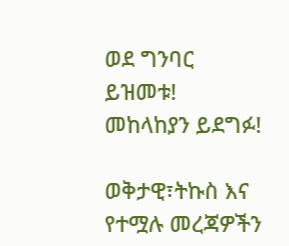ወደ ግንባር ይዝመቱ!
መከላከያን ይደግፉ!

ወቅታዊ፣ትኩስ እና የተሟሉ መረጃዎችን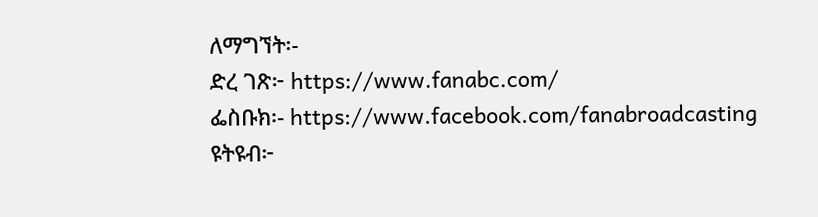ለማግኘት፡-
ድረ ገጽ፦ https://www.fanabc.com/
ፌስቡክ፡- https://www.facebook.com/fanabroadcasting
ዩትዩብ፦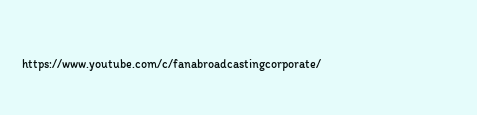https://www.youtube.com/c/fanabroadcastingcorporate/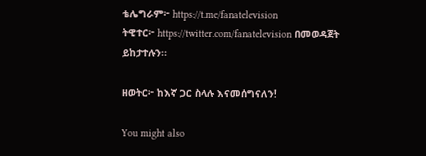ቴሌግራም፦ https://t.me/fanatelevision
ትዊተር፦ https://twitter.com/fanatelevision በመወዳጀት ይከታተሉን፡፡

ዘወትር፦ ከእኛ ጋር ስላሉ እናመሰግናለን!

You might also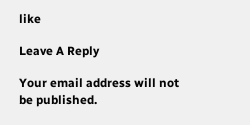like

Leave A Reply

Your email address will not be published.